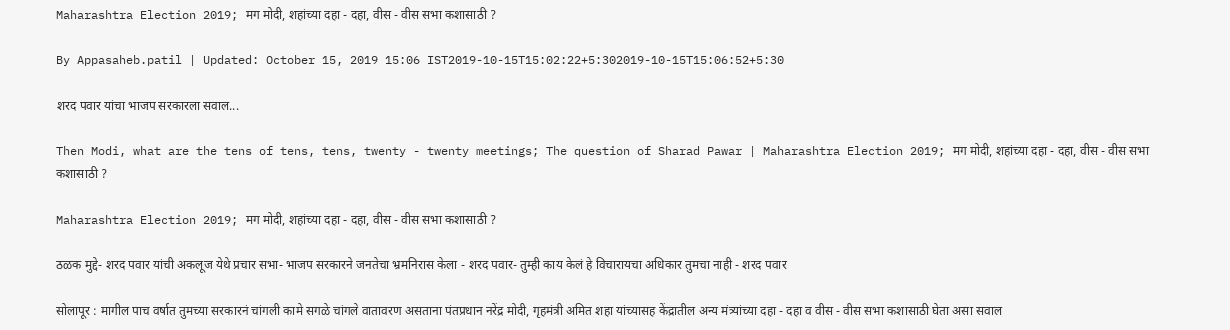Maharashtra Election 2019; मग मोदी, शहांच्या दहा - दहा, वीस - वीस सभा कशासाठी ?

By Appasaheb.patil | Updated: October 15, 2019 15:06 IST2019-10-15T15:02:22+5:302019-10-15T15:06:52+5:30

शरद पवार यांचा भाजप सरकारला सवाल...

Then Modi, what are the tens of tens, tens, twenty - twenty meetings; The question of Sharad Pawar | Maharashtra Election 2019; मग मोदी, शहांच्या दहा - दहा, वीस - वीस सभा कशासाठी ?

Maharashtra Election 2019; मग मोदी, शहांच्या दहा - दहा, वीस - वीस सभा कशासाठी ?

ठळक मुद्दे- शरद पवार यांची अकलूज येथे प्रचार सभा- भाजप सरकारने जनतेचा भ्रमनिरास केला - शरद पवार- तुम्ही काय केलं हे विचारायचा अधिकार तुमचा नाही - शरद पवार

सोलापूर : मागील पाच वर्षात तुमच्या सरकारनं चांगली कामे सगळे चांगले वातावरण असताना पंतप्रधान नरेंद्र मोदी, गृहमंत्री अमित शहा यांच्यासह केंद्रातील अन्य मंत्र्यांच्या दहा - दहा व वीस - वीस सभा कशासाठी घेता असा सवाल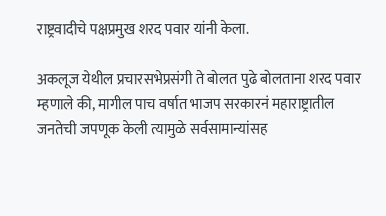राष्ट्रवादीचे पक्षप्रमुख शरद पवार यांनी केला.

अकलूज येथील प्रचारसभेप्रसंगी ते बोलत पुढे बोलताना शरद पवार म्हणाले की, मागील पाच वर्षात भाजप सरकारनं महाराष्ट्रातील जनतेची जपणूक केली त्यामुळे सर्वसामान्यांसह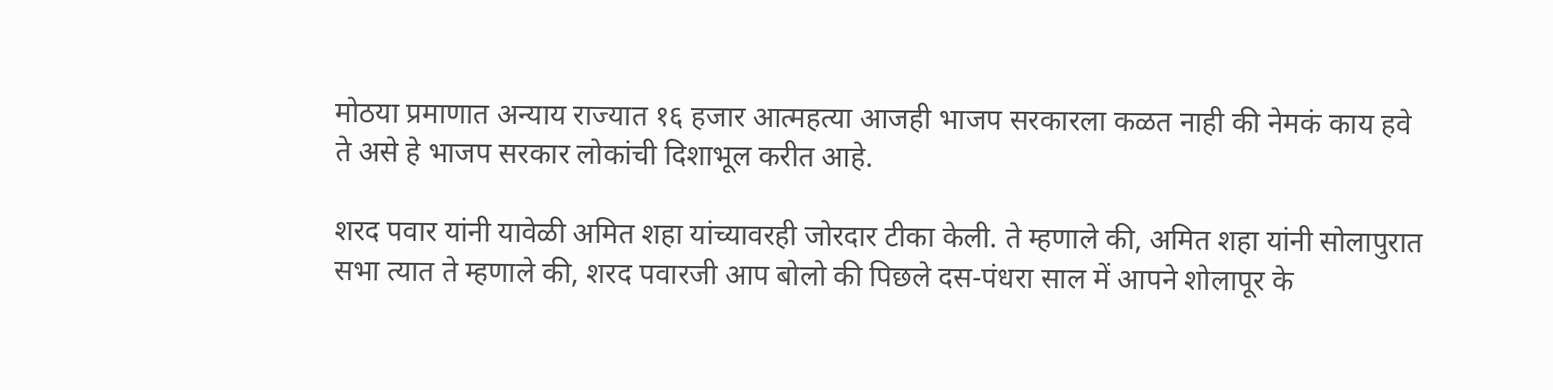मोठया प्रमाणात अन्याय राज्यात १६ हजार आत्महत्या आजही भाजप सरकारला कळत नाही की नेमकं काय हवे ते असे हे भाजप सरकार लोकांची दिशाभूल करीत आहे.

शरद पवार यांनी यावेळी अमित शहा यांच्यावरही जोरदार टीका केली. ते म्हणाले की, अमित शहा यांनी सोलापुरात सभा त्यात ते म्हणाले की, शरद पवारजी आप बोलो की पिछले दस-पंधरा साल में आपने शोलापूर के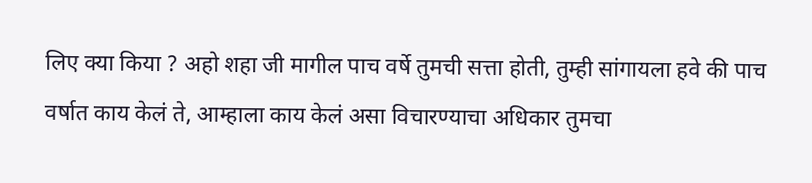लिए क्या किया ? अहो शहा जी मागील पाच वर्षे तुमची सत्ता होती, तुम्ही सांगायला हवे की पाच वर्षात काय केलं ते, आम्हाला काय केलं असा विचारण्याचा अधिकार तुमचा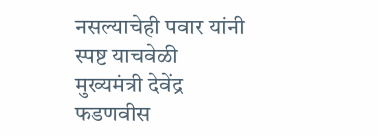नसल्याचेही पवार यांनी स्पष्ट याचवेळी मुख्यमंत्री देवेंद्र फडणवीस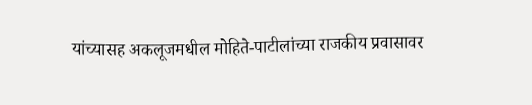यांच्यासह अकलूजमधील मोहिते-पाटीलांच्या राजकीय प्रवासावर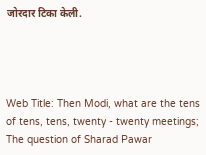जोरदार टिका केली.




Web Title: Then Modi, what are the tens of tens, tens, twenty - twenty meetings; The question of Sharad Pawar